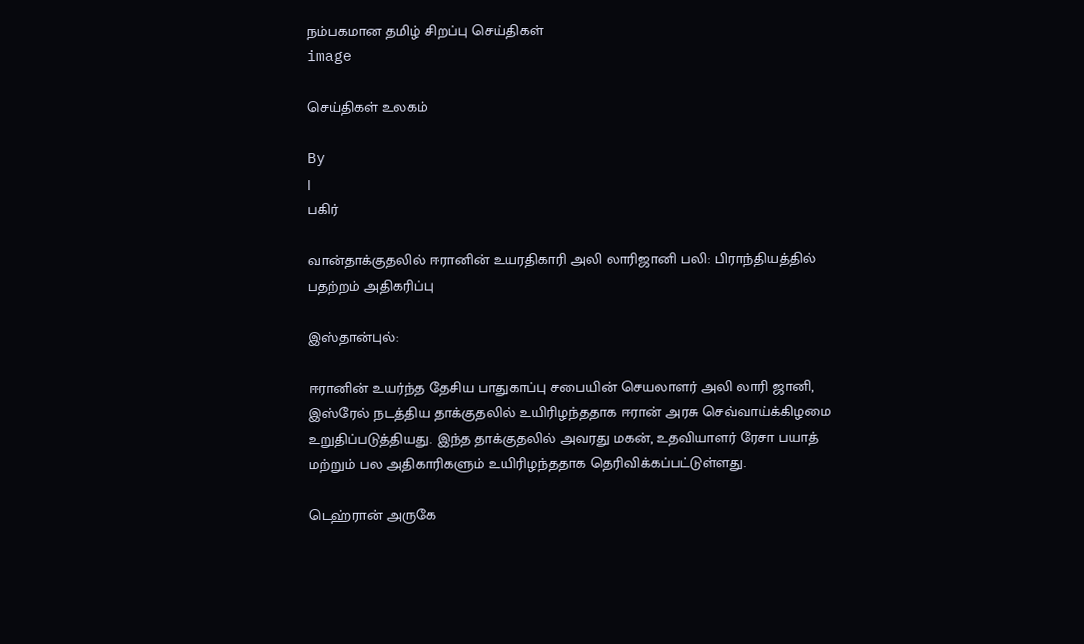நம்பகமான தமிழ் சிறப்பு செய்திகள்
image

செய்திகள் உலகம்

By
|
பகிர்

வான்தாக்குதலில் ஈரானின் உயரதிகாரி அலி லாரிஜானி பலி: பிராந்தியத்தில் பதற்றம் அதிகரிப்பு

இஸ்தான்புல்:

ஈரானின் உயர்ந்த தேசிய பாதுகாப்பு சபையின் செயலாளர் அலி லாரி ஜானி, இஸ்ரேல் நடத்திய தாக்குதலில் உயிரிழந்ததாக ஈரான் அரசு செவ்வாய்க்கிழமை உறுதிப்படுத்தியது. இந்த தாக்குதலில் அவரது மகன், உதவியாளர் ரேசா பயாத் மற்றும் பல அதிகாரிகளும் உயிரிழந்ததாக தெரிவிக்கப்பட்டுள்ளது.

டெஹ்ரான் அருகே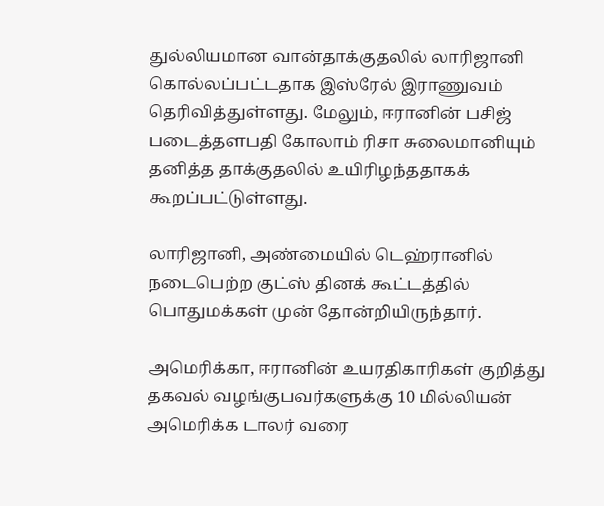துல்லியமான வான்தாக்குதலில் லாரிஜானி கொல்லப்பட்டதாக இஸ்ரேல் இராணுவம் தெரிவித்துள்ளது. மேலும், ஈரானின் பசிஜ் படைத்தளபதி கோலாம் ரிசா சுலைமானியும் தனித்த தாக்குதலில் உயிரிழந்ததாகக் கூறப்பட்டுள்ளது.

லாரிஜானி, அண்மையில் டெஹ்ரானில் நடைபெற்ற குட்ஸ் தினக் கூட்டத்தில் பொதுமக்கள் முன் தோன்றியிருந்தார்.

அமெரிக்கா, ஈரானின் உயரதிகாரிகள் குறித்து தகவல் வழங்குபவர்களுக்கு 10 மில்லியன் அமெரிக்க டாலர் வரை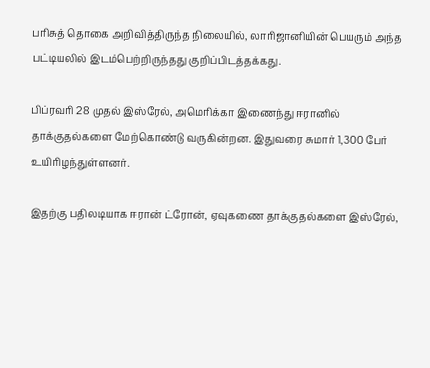பரிசுத் தொகை அறிவித்திருந்த நிலையில், லாரிஜானியின் பெயரும் அந்த பட்டியலில் இடம்பெற்றிருந்தது குறிப்பிடத்தக்கது.

பிப்ரவரி 28 முதல் இஸ்ரேல், அமெரிக்கா இணைந்து ஈரானில் தாக்குதல்களை மேற்கொண்டு வருகின்றன. இதுவரை சுமார் 1,300 பேர் உயிரிழந்துள்ளனர்.

இதற்கு பதிலடியாக ஈரான் ட்ரோன், ஏவுகணை தாக்குதல்களை இஸ்ரேல்,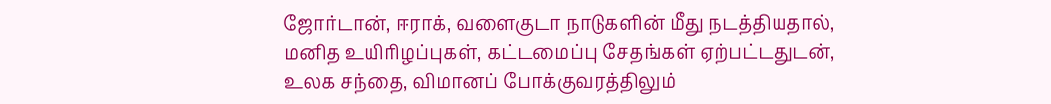ஜோர்டான், ஈராக், வளைகுடா நாடுகளின் மீது நடத்தியதால், மனித உயிரிழப்புகள், கட்டமைப்பு சேதங்கள் ஏற்பட்டதுடன், உலக சந்தை, விமானப் போக்குவரத்திலும்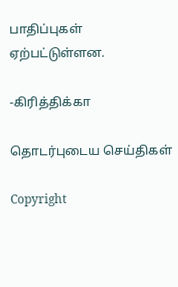பாதிப்புகள் ஏற்பட்டுள்ளன.

-கிரித்திக்கா

தொடர்புடைய செய்திகள்

Copyright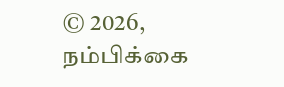© 2026, நம்பிக்கை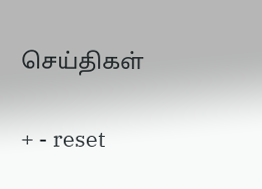செய்திகள்

+ - reset